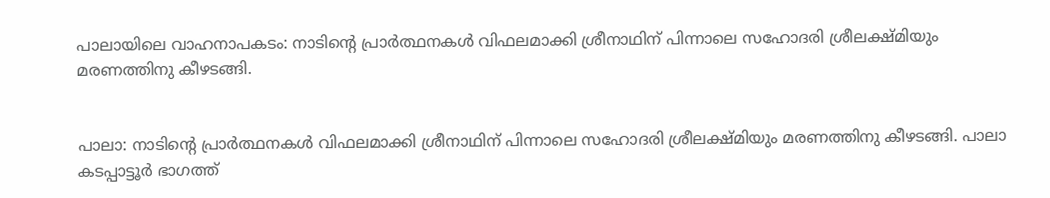പാലായിലെ വാഹനാപകടം: നാടിന്റെ പ്രാർത്ഥനകൾ വിഫലമാക്കി ശ്രീനാഥിന് പിന്നാലെ സഹോദരി ശ്രീലക്ഷ്മിയും മരണത്തിനു കീഴടങ്ങി.


പാലാ: നാടിന്റെ പ്രാർത്ഥനകൾ വിഫലമാക്കി ശ്രീനാഥിന് പിന്നാലെ സഹോദരി ശ്രീലക്ഷ്മിയും മരണത്തിനു കീഴടങ്ങി. പാലാ കടപ്പാട്ടൂർ ഭാഗത്ത്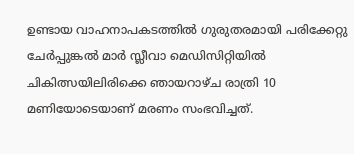ഉണ്ടായ വാഹനാപകടത്തിൽ ഗുരുതരമായി പരിക്കേറ്റു ചേർപ്പുങ്കൽ മാർ സ്ലീവാ മെഡിസിറ്റിയിൽ ചികിത്സയിലിരിക്കെ ഞായറാഴ്ച രാത്രി 10 മണിയോടെയാണ് മരണം സംഭവിച്ചത്.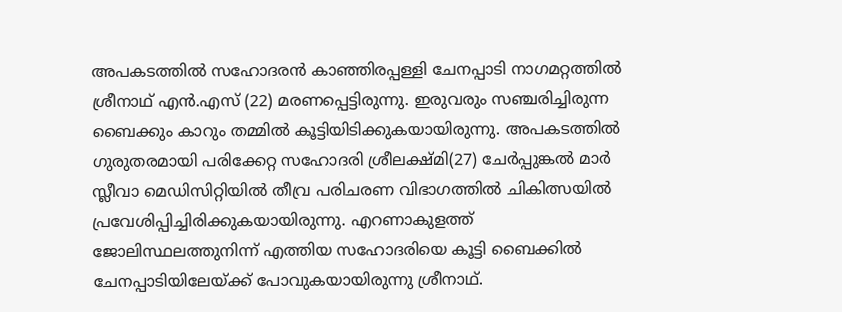അപകടത്തിൽ സഹോദരൻ കാഞ്ഞിരപ്പള്ളി ചേനപ്പാടി നാഗമറ്റത്തിൽ ശ്രീനാഥ് എൻ.എസ് (22) മരണപ്പെട്ടിരുന്നു. ഇരുവരും സഞ്ചരിച്ചിരുന്ന ബൈക്കും കാറും തമ്മിൽ കൂട്ടിയിടിക്കുകയായിരുന്നു. അപകടത്തിൽ ഗുരുതരമായി പരിക്കേറ്റ സഹോദരി ശ്രീലക്ഷ്മി(27) ചേർപ്പുങ്കൽ മാർ സ്ലീവാ മെഡിസിറ്റിയിൽ തീവ്ര പരിചരണ വിഭാഗത്തിൽ ചികിത്സയിൽ പ്രവേശിപ്പിച്ചിരിക്കുകയായിരുന്നു. എറണാകുളത്ത് ജോലിസ്ഥലത്തുനിന്ന് എത്തിയ സഹോദരിയെ കൂട്ടി ബൈക്കിൽ ചേനപ്പാടിയിലേയ്ക്ക് പോവുകയായിരുന്നു ശ്രീനാഥ്.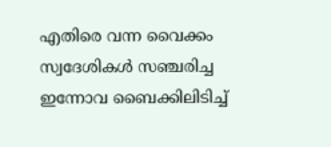എതിരെ വന്ന വൈക്കം സ്വദേശികൾ സഞ്ചരിച്ച ഇന്നോവ ബൈക്കിലിടിച്ച്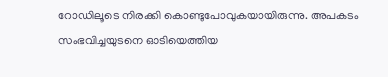റോഡിലൂടെ നിരക്കി കൊണ്ടുപോവുകയായിരുന്നു. അപകടം സംഭവിച്ചയുടനെ ഓടിയെത്തിയ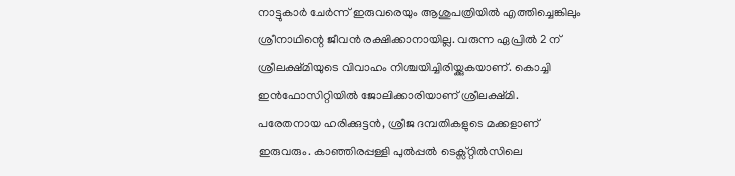നാട്ടുകാർ ചേർന്ന് ഇരുവരെയും ആശുപത്രിയിൽ എത്തിച്ചെങ്കിലും ശ്രീനാഥിന്റെ ജീവൻ രക്ഷിക്കാനായില്ല. വരുന്ന ഏപ്രിൽ 2 ന് ശ്രീലക്ഷ്മിയുടെ വിവാഹം നിശ്ചയിച്ചിരിയ്ക്കുകയാണ്. കൊച്ചി ഇൻഫോസിറ്റിയിൽ ജോലിക്കാരിയാണ് ശ്രീലക്ഷ്മി. പരേതനായ ഹരിക്കുട്ടൻ, ശ്രീജ ദമ്പതികളുടെ മക്കളാണ് ഇരുവരും. കാഞ്ഞിരപ്പള്ളി പുൽപ്പൽ ടെക്സ്റ്റിൽസിലെ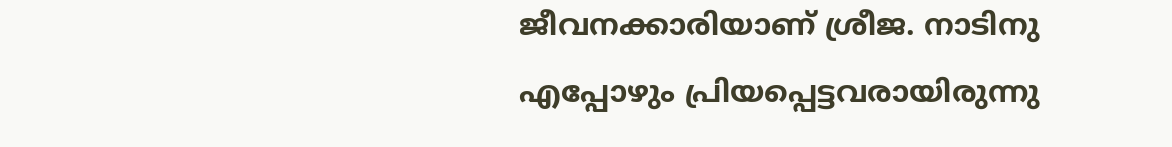ജീവനക്കാരിയാണ് ശ്രീജ. നാടിനു എപ്പോഴും പ്രിയപ്പെട്ടവരായിരുന്നു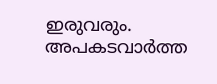ഇരുവരും. അപകടവാർത്ത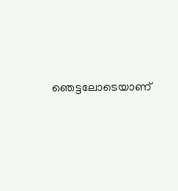ഞെട്ടലോടെയാണ്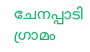ചേനപ്പാടി ഗ്രാമം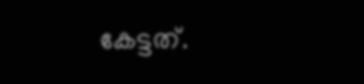കേട്ടത്.